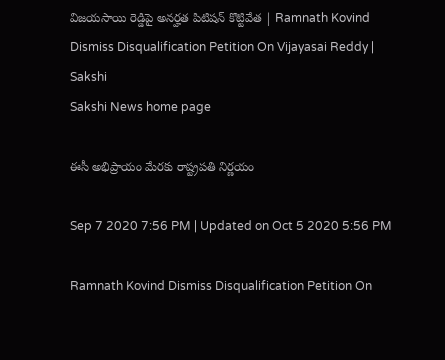విజయసాయి రెడ్డిపై అనర్హత పిటిషన్‌ కొట్టివేత | Ramnath Kovind Dismiss Disqualification Petition On Vijayasai Reddy | Sakshi
Sakshi News home page

ఈసీ అభిప్రాయం మేరకు రాష్ట్రపతి నిర్ణయం

Sep 7 2020 7:56 PM | Updated on Oct 5 2020 5:56 PM

Ramnath Kovind Dismiss Disqualification Petition On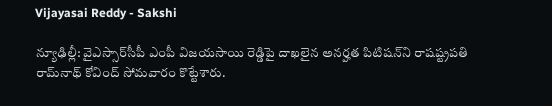Vijayasai Reddy - Sakshi

న్యూఢిల్లీ: వైఎస్సార్‌సీపీ ఎంపీ విజయసాయి రెడ్డిపై దాఖలైన అనర్హత పిటిషన్‌ని రాషష్ట్రపతి రామ్‌నాథ్‌ కోవింద్‌ సోమవారం కొట్టేశారు.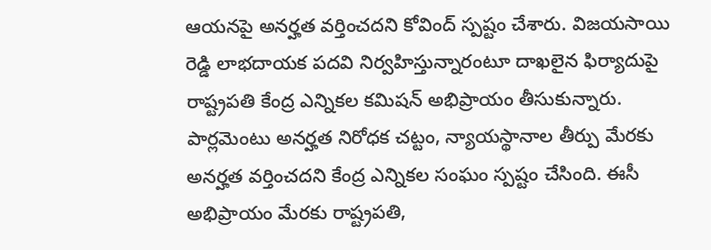ఆయనపై అనర్హత వర్తించదని కోవింద్‌ స్పష్టం చేశారు. విజయసాయి రెడ్డి లాభదాయక పదవి నిర్వహిస్తున్నారంటూ దాఖలైన ఫిర్యాదుపై రాష్ట్రపతి కేంద్ర ఎన్నికల కమిషన్ అభిప్రాయం తీసుకున్నారు. పార్లమెంటు అనర్హత నిరోధక చట్టం, న్యాయస్థానాల తీర్పు మేరకు అనర్హత వర్తించదని కేంద్ర ఎన్నికల సంఘం స్పష్టం చేసింది. ఈసీ అభిప్రాయం మేరకు రాష్ట్రపతి,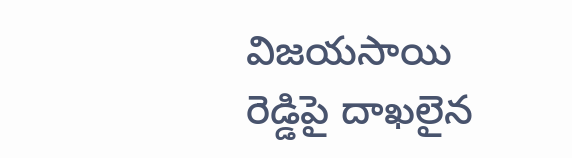విజయసాయి రెడ్డిపై దాఖలైన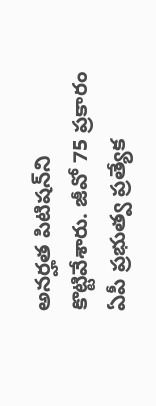అనర్హత పిటిషన్‌ని కొట్టివేశారు. జీవో 75 ప్రకారం ఏపీ ప్రభుత్వ ప్రత్యేక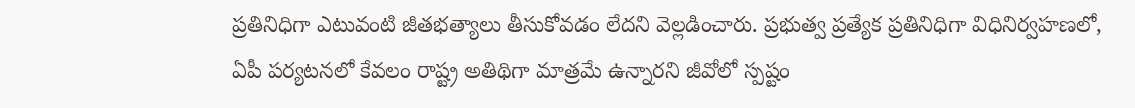ప్రతినిధిగా ఎటువంటి జీతభత్యాలు తీసుకోవడం లేదని వెల్లడించారు. ప్రభుత్వ ప్రత్యేక ప్రతినిధిగా విధినిర్వహణలో, ఏపీ పర్యటనలో కేవలం రాష్ట్ర అతిథిగా మాత్రమే ఉన్నారని జీవోలో స్పష్టం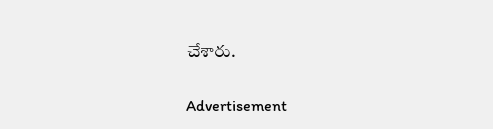చేశారు.

Advertisement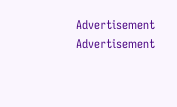Advertisement
Advertisement